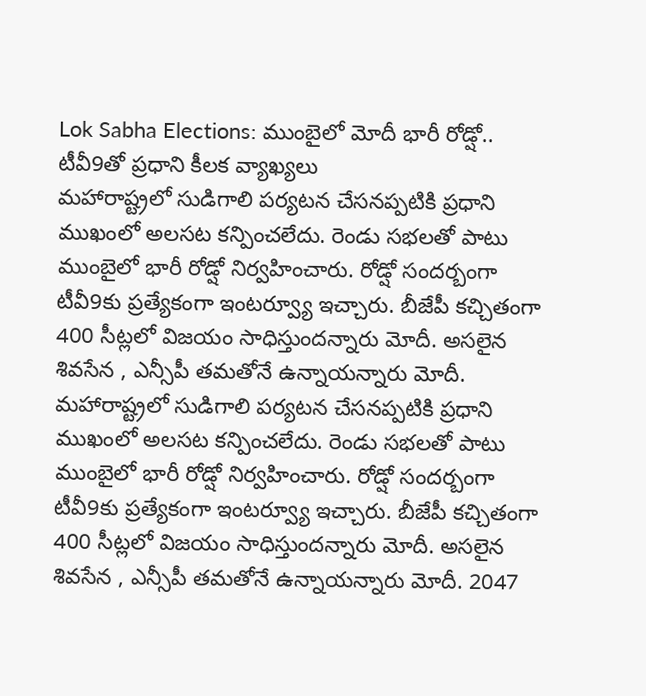Lok Sabha Elections: ముంబైలో మోదీ భారీ రోడ్షో.. టీవీ9తో ప్రధాని కీలక వ్యాఖ్యలు
మహారాష్ట్రలో సుడిగాలి పర్యటన చేసనప్పటికి ప్రధాని ముఖంలో అలసట కన్పించలేదు. రెండు సభలతో పాటు ముంబైలో భారీ రోడ్షో నిర్వహించారు. రోడ్షో సందర్బంగా టీవీ9కు ప్రత్యేకంగా ఇంటర్వ్యూ ఇచ్చారు. బీజేపీ కచ్చితంగా 400 సీట్లలో విజయం సాధిస్తుందన్నారు మోదీ. అసలైన శివసేన , ఎన్సీపీ తమతోనే ఉన్నాయన్నారు మోదీ.
మహారాష్ట్రలో సుడిగాలి పర్యటన చేసనప్పటికి ప్రధాని ముఖంలో అలసట కన్పించలేదు. రెండు సభలతో పాటు ముంబైలో భారీ రోడ్షో నిర్వహించారు. రోడ్షో సందర్బంగా టీవీ9కు ప్రత్యేకంగా ఇంటర్వ్యూ ఇచ్చారు. బీజేపీ కచ్చితంగా 400 సీట్లలో విజయం సాధిస్తుందన్నారు మోదీ. అసలైన శివసేన , ఎన్సీపీ తమతోనే ఉన్నాయన్నారు మోదీ. 2047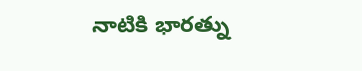నాటికి భారత్ను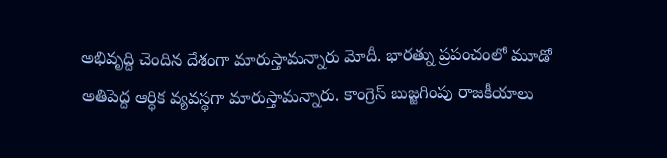అభివృద్ది చెందిన దేశంగా మారుస్తామన్నారు మోదీ. భారత్ను ప్రపంచంలో మూడో అతిపెద్ద ఆర్ధిక వ్యవస్థగా మారుస్తామన్నారు. కాంగ్రెస్ బుజ్జగింపు రాజకీయాలు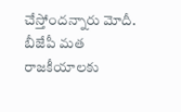చేస్తోందన్నారు మోదీ. బీజేపీ మత రాజకీయాలకు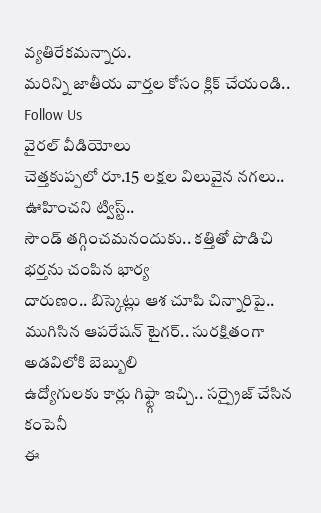వ్యతిరేకమన్నారు.
మరిన్ని జాతీయ వార్తల కోసం క్లిక్ చేయండి..
Follow Us
వైరల్ వీడియోలు
చెత్తకుప్పలో రూ.15 లక్షల విలువైన నగలు.. ఊహించని ట్విస్ట్..
సౌండ్ తగ్గించమనందుకు.. కత్తితో పొడిచి భర్తను చంపిన భార్య
దారుణం.. బిస్కెట్లు ఆశ చూపి చిన్నారిపై..
ముగిసిన ఆపరేషన్ టైగర్.. సురక్షితంగా అడవిలోకి బెబ్బులి
ఉద్యోగులకు కార్లు గిఫ్ట్గా ఇచ్చి.. సర్ప్రైజ్ చేసిన కంపెనీ
ఈ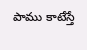పాము కాటేస్తే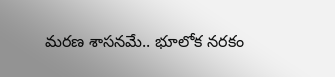మరణ శాసనమే.. భూలోక నరకం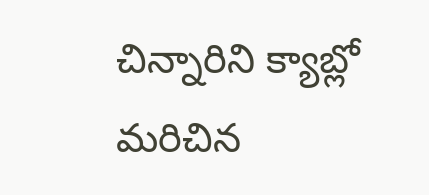చిన్నారిని క్యాబ్లో మరిచిన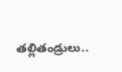తల్లితండ్రులు..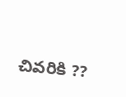చివరికి ??